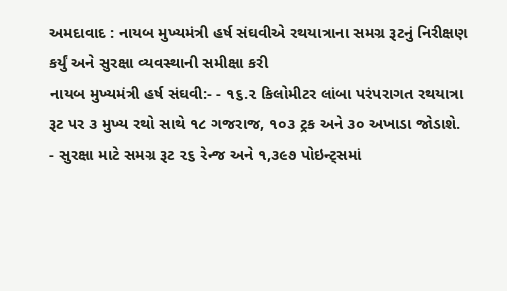અમદાવાદ : નાયબ મુખ્યમંત્રી હર્ષ સંઘવીએ રથયાત્રાના સમગ્ર રૂટનું નિરીક્ષણ કર્યું અને સુરક્ષા વ્યવસ્થાની સમીક્ષા કરી
નાયબ મુખ્યમંત્રી હર્ષ સંઘવી:- - ૧૬.૨ કિલોમીટર લાંબા પરંપરાગત રથયાત્રા રૂટ પર ૩ મુખ્ય રથો સાથે ૧૮ ગજરાજ, ૧૦૩ ટ્રક અને ૩૦ અખાડા જોડાશે. - સુરક્ષા માટે સમગ્ર રૂટ ૨૬ રેન્જ અને ૧,૩૯૭ પોઇન્ટ્સમાં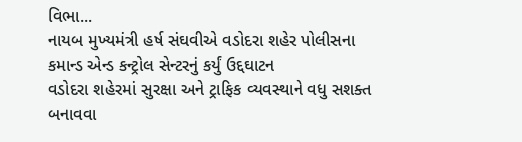વિભા...
નાયબ મુખ્યમંત્રી હર્ષ સંઘવીએ વડોદરા શહેર પોલીસના કમાન્ડ એન્ડ કન્ટ્રોલ સેન્ટરનું કર્યું ઉદ્દઘાટન
વડોદરા શહેરમાં સુરક્ષા અને ટ્રાફિક વ્યવસ્થાને વધુ સશક્ત બનાવવા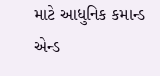માટે આધુનિક કમાન્ડ એન્ડ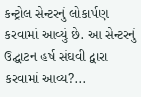કન્ટ્રોલ સેન્ટરનું લોકાર્પણ કરવામાં આવ્યું છે. આ સેન્ટરનું ઉદ્ઘાટન હર્ષ સંઘવી દ્વારા કરવામાં આવ્ય?...